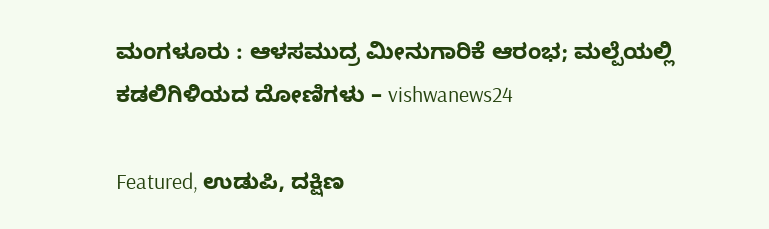ಮಂಗಳೂರು : ಆಳಸಮುದ್ರ ಮೀನುಗಾರಿಕೆ ಆರಂಭ; ಮಲ್ಪೆಯಲ್ಲಿ ಕಡಲಿಗಿಳಿಯದ ದೋಣಿಗಳು – vishwanews24

Featured, ಉಡುಪಿ, ದಕ್ಷಿಣ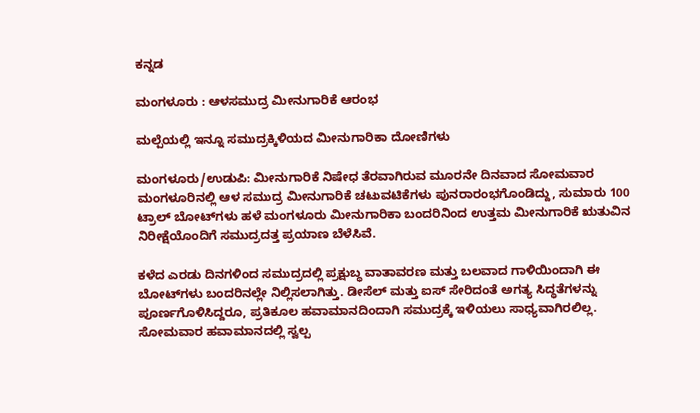ಕನ್ನಡ

ಮಂಗಳೂರು : ಆಳಸಮುದ್ರ ಮೀನುಗಾರಿಕೆ ಆರಂಭ

ಮಲ್ಪೆಯಲ್ಲಿ ಇನ್ನೂ ಸಮುದ್ರಕ್ಕಿಳಿಯದ ಮೀನುಗಾರಿಕಾ ದೋಣಿಗಳು

ಮಂಗಳೂರು/ಉಡುಪಿ: ಮೀನುಗಾರಿಕೆ ನಿಷೇಧ ತೆರವಾಗಿರುವ ಮೂರನೇ ದಿನವಾದ ಸೋಮವಾರ ಮಂಗಳೂರಿನಲ್ಲಿ ಆಳ ಸಮುದ್ರ ಮೀನುಗಾರಿಕೆ ಚಟುವಟಿಕೆಗಳು ಪುನರಾರಂಭಗೊಂಡಿದ್ದು, ಸುಮಾರು 100 ಟ್ರಾಲ್ ಬೋಟ್‌ಗಳು ಹಳೆ ಮಂಗಳೂರು ಮೀನುಗಾರಿಕಾ ಬಂದರಿನಿಂದ ಉತ್ತಮ ಮೀನುಗಾರಿಕೆ ಋತುವಿನ ನಿರೀಕ್ಷೆಯೊಂದಿಗೆ ಸಮುದ್ರದತ್ತ ಪ್ರಯಾಣ ಬೆಳೆಸಿವೆ.

ಕಳೆದ ಎರಡು ದಿನಗಳಿಂದ ಸಮುದ್ರದಲ್ಲಿ ಪ್ರಕ್ಷುಬ್ಧ ವಾತಾವರಣ ಮತ್ತು ಬಲವಾದ ಗಾಳಿಯಿಂದಾಗಿ ಈ ಬೋಟ್‌ಗಳು ಬಂದರಿನಲ್ಲೇ ನಿಲ್ಲಿಸಲಾಗಿತ್ತು. ಡೀಸೆಲ್ ಮತ್ತು ಐಸ್ ಸೇರಿದಂತೆ ಅಗತ್ಯ ಸಿದ್ಧತೆಗಳನ್ನು ಪೂರ್ಣಗೊಳಿಸಿದ್ದರೂ, ಪ್ರತಿಕೂಲ ಹವಾಮಾನದಿಂದಾಗಿ ಸಮುದ್ರಕ್ಕೆ ಇಳಿಯಲು ಸಾಧ್ಯವಾಗಿರಲಿಲ್ಲ. ಸೋಮವಾರ ಹವಾಮಾನದಲ್ಲಿ ಸ್ವಲ್ಪ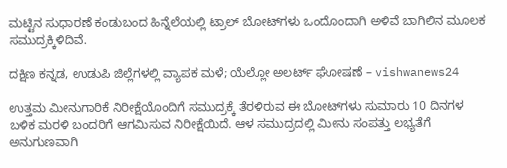ಮಟ್ಟಿನ ಸುಧಾರಣೆ ಕಂಡುಬಂದ ಹಿನ್ನೆಲೆಯಲ್ಲಿ ಟ್ರಾಲ್ ಬೋಟ್‌ಗಳು ಒಂದೊಂದಾಗಿ ಅಳಿವೆ ಬಾಗಿಲಿನ ಮೂಲಕ ಸಮುದ್ರಕ್ಕಿಳಿದಿವೆ.

ದಕ್ಷಿಣ ಕನ್ನಡ, ಉಡುಪಿ ಜಿಲ್ಲೆಗಳಲ್ಲಿ ವ್ಯಾಪಕ ಮಳೆ; ಯೆಲ್ಲೋ ಅಲರ್ಟ್ ಘೋಷಣೆ – vishwanews24

ಉತ್ತಮ ಮೀನುಗಾರಿಕೆ ನಿರೀಕ್ಷೆಯೊಂದಿಗೆ ಸಮುದ್ರಕ್ಕೆ ತೆರಳಿರುವ ಈ ಬೋಟ್‌ಗಳು ಸುಮಾರು 10 ದಿನಗಳ ಬಳಿಕ ಮರಳಿ ಬಂದರಿಗೆ ಆಗಮಿಸುವ ನಿರೀಕ್ಷೆಯಿದೆ. ಆಳ ಸಮುದ್ರದಲ್ಲಿ ಮೀನು ಸಂಪತ್ತು ಲಭ್ಯತೆಗೆ ಅನುಗುಣವಾಗಿ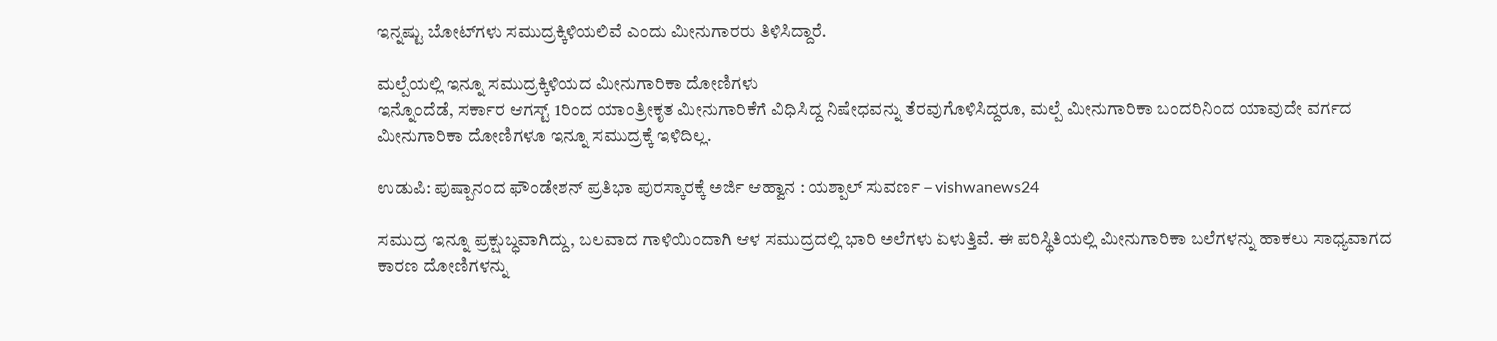ಇನ್ನಷ್ಟು ಬೋಟ್‌ಗಳು ಸಮುದ್ರಕ್ಕಿಳಿಯಲಿವೆ ಎಂದು ಮೀನುಗಾರರು ತಿಳಿಸಿದ್ದಾರೆ.

ಮಲ್ಪೆಯಲ್ಲಿ ಇನ್ನೂ ಸಮುದ್ರಕ್ಕಿಳಿಯದ ಮೀನುಗಾರಿಕಾ ದೋಣಿಗಳು
ಇನ್ನೊಂದೆಡೆ, ಸರ್ಕಾರ ಆಗಸ್ಟ್ 1ರಿಂದ ಯಾಂತ್ರೀಕೃತ ಮೀನುಗಾರಿಕೆಗೆ ವಿಧಿಸಿದ್ದ ನಿಷೇಧವನ್ನು ತೆರವುಗೊಳಿಸಿದ್ದರೂ, ಮಲ್ಪೆ ಮೀನುಗಾರಿಕಾ ಬಂದರಿನಿಂದ ಯಾವುದೇ ವರ್ಗದ ಮೀನುಗಾರಿಕಾ ದೋಣಿಗಳೂ ಇನ್ನೂ ಸಮುದ್ರಕ್ಕೆ ಇಳಿದಿಲ್ಲ.

ಉಡುಪಿ: ಪುಷ್ಪಾನಂದ ಫೌಂಡೇಶನ್ ಪ್ರತಿಭಾ ಪುರಸ್ಕಾರಕ್ಕೆ ಅರ್ಜಿ ಆಹ್ವಾನ : ಯಶ್ಪಾಲ್ ಸುವರ್ಣ – vishwanews24

ಸಮುದ್ರ ಇನ್ನೂ ಪ್ರಕ್ಷುಬ್ಧವಾಗಿದ್ದು, ಬಲವಾದ ಗಾಳಿಯಿಂದಾಗಿ ಆಳ ಸಮುದ್ರದಲ್ಲಿ ಭಾರಿ ಅಲೆಗಳು ಏಳುತ್ತಿವೆ. ಈ ಪರಿಸ್ಥಿತಿಯಲ್ಲಿ ಮೀನುಗಾರಿಕಾ ಬಲೆಗಳನ್ನು ಹಾಕಲು ಸಾಧ್ಯವಾಗದ ಕಾರಣ ದೋಣಿಗಳನ್ನು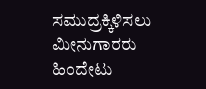ಸಮುದ್ರಕ್ಕಿಳಿಸಲು ಮೀನುಗಾರರು ಹಿಂದೇಟು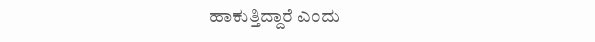ಹಾಕುತ್ತಿದ್ದಾರೆ ಎಂದು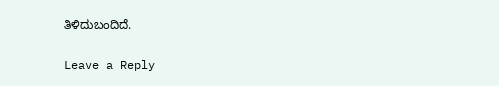ತಿಳಿದುಬಂದಿದೆ.

Leave a Reply